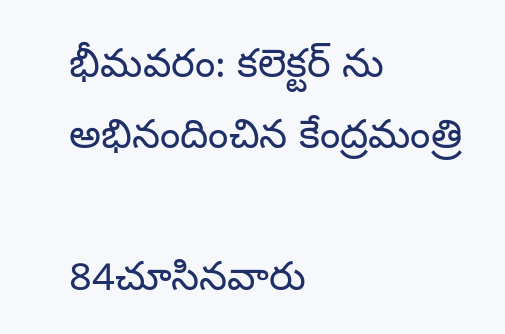భీమవరం: కలెక్టర్ ను అభినందించిన కేంద్రమంత్రి

84చూసినవారు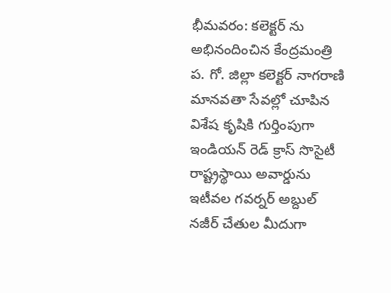భీమవరం: కలెక్టర్ ను అభినందించిన కేంద్రమంత్రి
ప. గో. జిల్లా కలెక్టర్ నాగరాణి మానవతా సేవల్లో చూపిన విశేష కృషికి గుర్తింపుగా ఇండియన్ రెడ్ క్రాస్ సొసైటీ రాష్ట్రస్థాయి అవార్డును ఇటీవల గవర్నర్ అబ్దుల్ నజీర్ చేతుల మీదుగా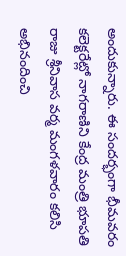అందుకున్నారు. ఈ సందర్భంగా భీమవరం కలెక్టరేట్లో నాగరాణిని కేంద్ర మంత్రి భూపతి రాజు శ్రీనివాస వర్మ మంగళవారం కలిసి అభినందించి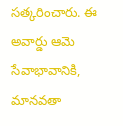సత్కరించారు. ఈ అవార్డు ఆమె సేవాభావానికి, మానవతా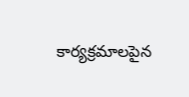కార్యక్రమాలపైన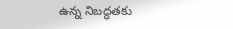ఉన్న నిబద్ధతకు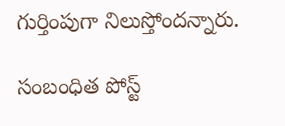గుర్తింపుగా నిలుస్తోందన్నారు.

సంబంధిత పోస్ట్